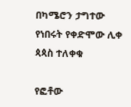በካሜሮን ታግተው የነበሩት የቀድሞው ሊቀ ጳጳስ ተለቀቁ

የፎቶው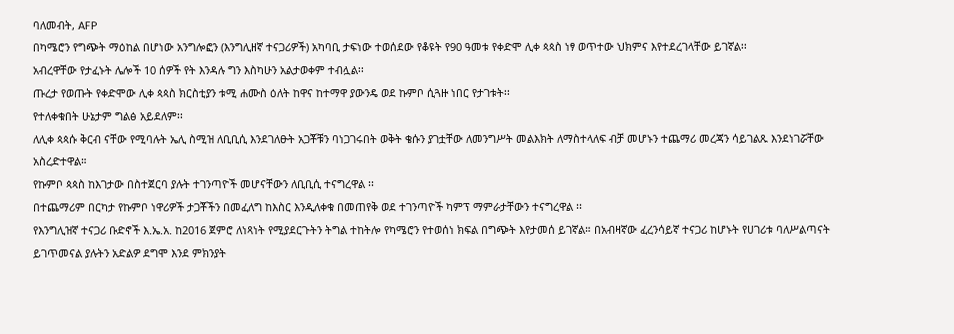ባለመብት, AFP
በካሜሮን የግጭት ማዕከል በሆነው አንግሎፎን (እንግሊዘኛ ተናጋሪዎች) አካባቢ ታፍነው ተወሰደው የቆዩት የ90 ዓመቱ የቀድሞ ሊቀ ጳጳስ ነፃ ወጥተው ህክምና እየተደረገላቸው ይገኛል፡፡
አብረዋቸው የታፈኑት ሌሎች 10 ሰዎች የት እንዳሉ ግን እስካሁን አልታወቀም ተብሏል፡፡
ጡረታ የወጡት የቀድሞው ሊቀ ጳጳስ ክርስቲያን ቱሚ ሐሙስ ዕለት ከዋና ከተማዋ ያውንዴ ወደ ኩምቦ ሲጓዙ ነበር የታገቱት፡፡
የተለቀቁበት ሁኔታም ግልፅ አይደለም፡፡
ለሊቀ ጳጳሱ ቅርብ ናቸው የሚባሉት ኤሊ ስሚዝ ለቢቢሲ እንደገለፁት አጋቾቹን ባነጋገሩበት ወቅት ቄሱን ያገቷቸው ለመንግሥት መልእክት ለማስተላለፍ ብቻ መሆኑን ተጨማሪ መረጃን ሳይገልጹ እንደነገሯቸው አስረድተዋል።
የኩምቦ ጳጳስ ከእገታው በስተጀርባ ያሉት ተገንጣዮች መሆናቸውን ለቢቢሲ ተናግረዋል ፡፡
በተጨማሪም በርካታ የኩምቦ ነዋሪዎች ታጋቾችን በመፈለግ ከእስር እንዲለቀቁ በመጠየቅ ወደ ተገንጣዮች ካምፕ ማምራታቸውን ተናግረዋል ፡፡
የእንግሊዝኛ ተናጋሪ ቡድኖች እ.ኤ.አ. ከ2016 ጀምሮ ለነጻነት የሚያደርጉትን ትግል ተከትሎ የካሜሮን የተወሰነ ክፍል በግጭት እየታመሰ ይገኛል። በአብዛኛው ፈረንሳይኛ ተናጋሪ ከሆኑት የሀገሪቱ ባለሥልጣናት ይገጥመናል ያሉትን አድልዎ ደግሞ እንደ ምክንያት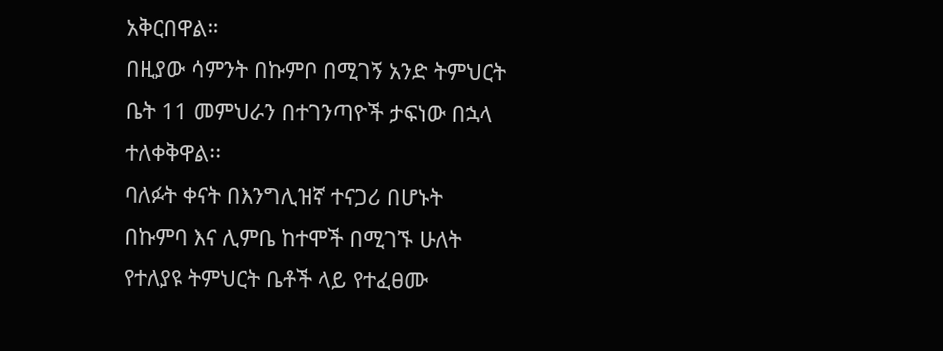አቅርበዋል።
በዚያው ሳምንት በኩምቦ በሚገኝ አንድ ትምህርት ቤት 11 መምህራን በተገንጣዮች ታፍነው በኋላ ተለቀቅዋል፡፡
ባለፉት ቀናት በእንግሊዝኛ ተናጋሪ በሆኑት በኩምባ እና ሊምቤ ከተሞች በሚገኙ ሁለት የተለያዩ ትምህርት ቤቶች ላይ የተፈፀሙ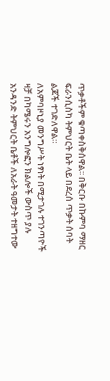ጥቃቶችም ቁጣቀስቅሰዋል፡፡ በቅርቡ በኩምባ ማዘር ፍራንሲስካ ትምህርት ቤት ላይ በደረሰ ጥቃት ሰባት ልጆች ተገድለዋል።
ለአምባዞኒያ መንግሥት ነፃነት በሚታገሉ ተገንጣዮች ዛቻ በካሜሩን አንግሎፎን ክልሎች ውስጥ ያሉ አንዳንድ ትምህርት ቤቶች ለአራት ዓመታት ተዘግተው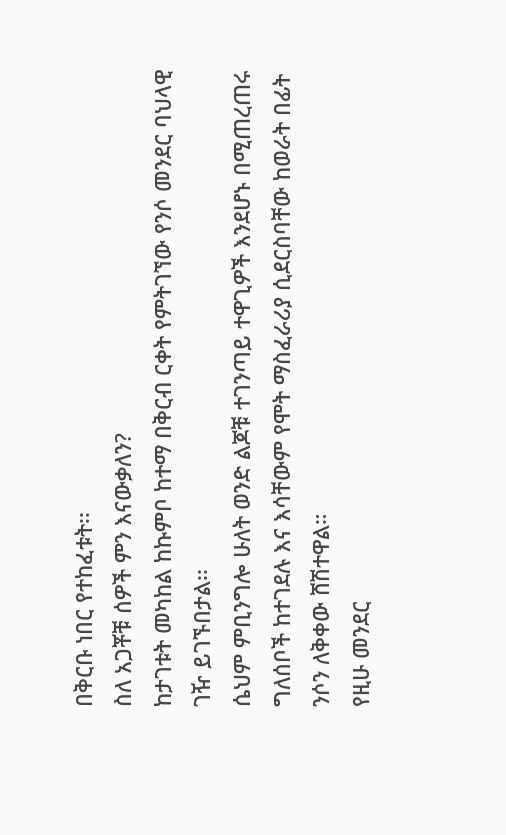በቅርቡ ነበር የተከፈቱት፡፡
ስለ አጋቾቹ ሰዎች ምን እናውቃለን?
ከታገቱት መካከል ከኩምቦ ከተማ በቅርብ ርቀት የምትገኘው የንሶ መንደር ባህላዊ ገዥ ይገኙበታል፡፡
ሴህም ምቢንግሎ ሁለት ወንድ ልጆቹ ተገንጣይ ተዋጊዎች እንደሆኑ በሚጠረጠሩ ግለሰቦች ከተገደሉ እና እሳቸውም የሞት ማስፈራሪያ ሲደርስባቸው ከወራት በፊት ንሶን ለቅቀው ሸሽተዋል።
የዚሁ መንደር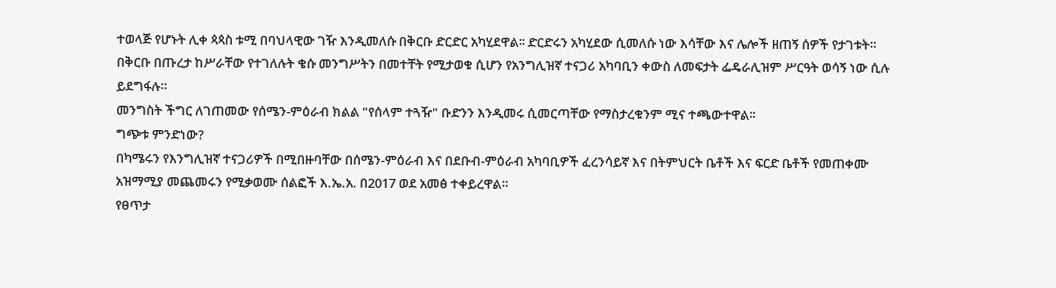ተወላጅ የሆኑት ሊቀ ጳጳስ ቱሚ በባህላዊው ገዥ እንዲመለሱ በቅርቡ ድርድር አካሂደዋል፡፡ ድርድሩን አካሂደው ሲመለሱ ነው እሳቸው እና ሌሎች ዘጠኝ ሰዎች የታገቱት።
በቅርቡ በጡረታ ከሥራቸው የተገለሉት ቄሱ መንግሥትን በመተቸት የሚታወቁ ሲሆን የአንግሊዝኛ ተናጋሪ አካባቢን ቀውስ ለመፍታት ፌዴራሊዝም ሥርዓት ወሳኝ ነው ሲሉ ይደግፋሉ።
መንግስት ችግር ለገጠመው የሰሜን-ምዕራብ ክልል "የሰላም ተጓዥ" ቡድንን እንዲመሩ ሲመርጣቸው የማስታረቁንም ሚና ተጫውተዋል፡፡
ግጭቱ ምንድነው?
በካሜሩን የእንግሊዝኛ ተናጋሪዎች በሚበዙባቸው በሰሜን-ምዕራብ እና በደቡብ-ምዕራብ አካባቢዎች ፈረንሳይኛ እና በትምህርት ቤቶች እና ፍርድ ቤቶች የመጠቀሙ አዝማሚያ መጨመሩን የሚቃወሙ ሰልፎች እ.ኤ.አ. በ2017 ወደ አመፅ ተቀይረዋል።
የፀጥታ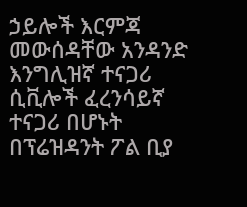ኃይሎች እርምጃ መውሰዳቸው አንዳንድ እንግሊዝኛ ተናጋሪ ሲቪሎች ፈረንሳይኛ ተናጋሪ በሆኑት በፕሬዝዳንት ፖል ቢያ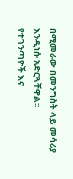በሚመራው በመንግስት ላይ መሳሪያ እንዲነሱ አድርጓቸዋል፡፡
የተገንጣዮች እና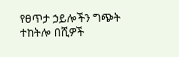የፀጥታ ኃይሎችን ግጭት ተከትሎ በሺዎች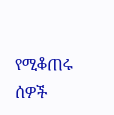የሚቆጠሩ ሰዎች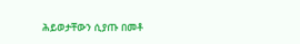ሕይወታቸውን ሲያጡ በመቶ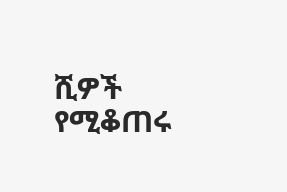ሺዎች የሚቆጠሩ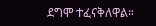ደግሞ ተፈናቅለዋል።